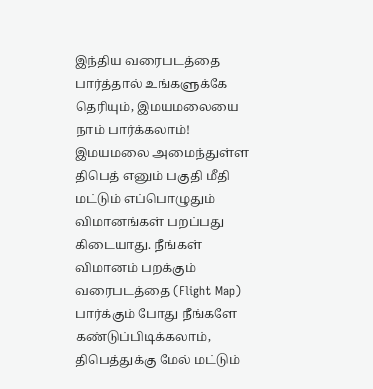இந்திய வரைபடத்தை பார்த்தால் உங்களுக்கே தெரியும், இமயமலையை நாம் பார்க்கலாம்! இமயமலை அமைந்துள்ள திபெத் எனும் பகுதி மீதி மட்டும் எப்பொழுதும் விமானங்கள் பறப்பது கிடையாது. நீங்கள் விமானம் பறக்கும் வரைபடத்தை (Flight Map) பார்க்கும் போது நீங்களே கண்டுப்பிடிக்கலாம், திபெத்துக்கு மேல் மட்டும்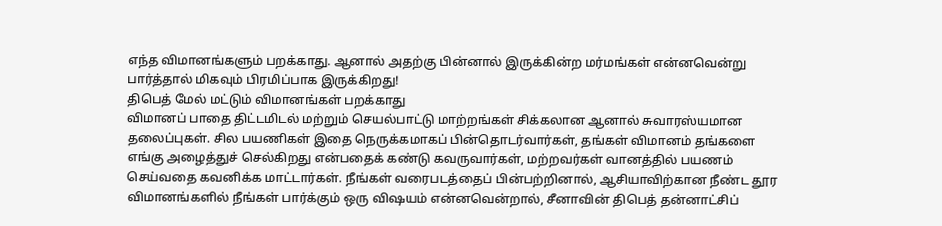எந்த விமானங்களும் பறக்காது. ஆனால் அதற்கு பின்னால் இருக்கின்ற மர்மங்கள் என்னவென்று பார்த்தால் மிகவும் பிரமிப்பாக இருக்கிறது!
திபெத் மேல் மட்டும் விமானங்கள் பறக்காது
விமானப் பாதை திட்டமிடல் மற்றும் செயல்பாட்டு மாற்றங்கள் சிக்கலான ஆனால் சுவாரஸ்யமான தலைப்புகள். சில பயணிகள் இதை நெருக்கமாகப் பின்தொடர்வார்கள், தங்கள் விமானம் தங்களை எங்கு அழைத்துச் செல்கிறது என்பதைக் கண்டு கவருவார்கள், மற்றவர்கள் வானத்தில் பயணம் செய்வதை கவனிக்க மாட்டார்கள். நீங்கள் வரைபடத்தைப் பின்பற்றினால், ஆசியாவிற்கான நீண்ட தூர விமானங்களில் நீங்கள் பார்க்கும் ஒரு விஷயம் என்னவென்றால், சீனாவின் திபெத் தன்னாட்சிப்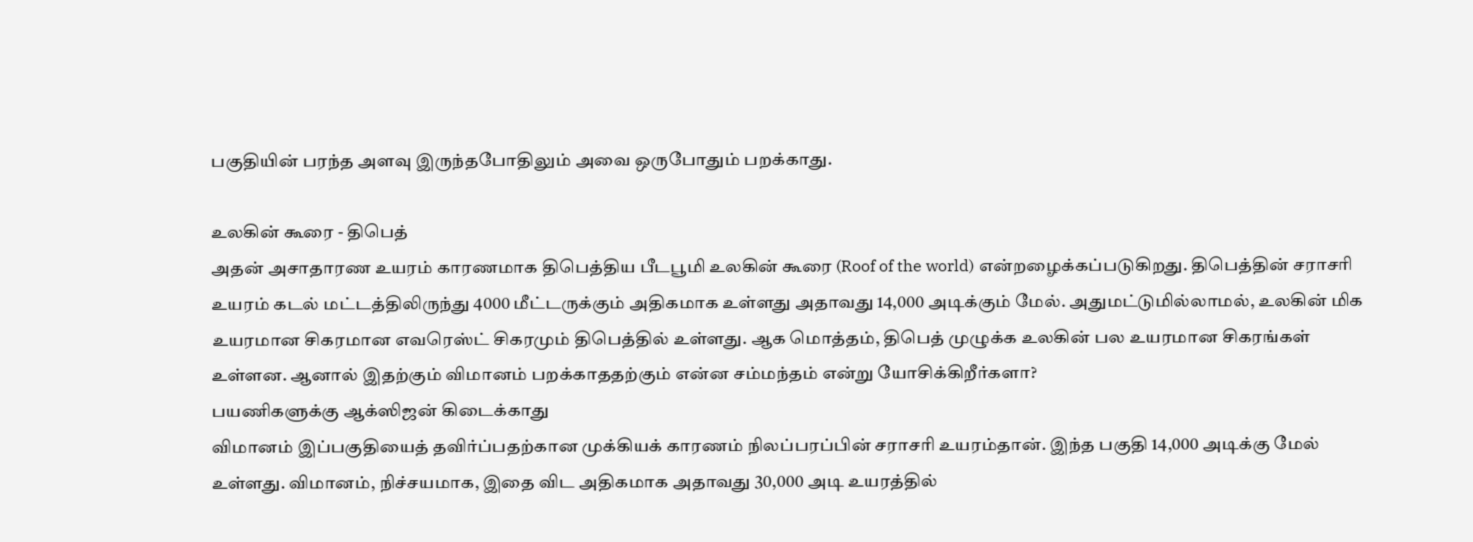பகுதியின் பரந்த அளவு இருந்தபோதிலும் அவை ஒருபோதும் பறக்காது.

உலகின் கூரை - திபெத்
அதன் அசாதாரண உயரம் காரணமாக திபெத்திய பீடபூமி உலகின் கூரை (Roof of the world) என்றழைக்கப்படுகிறது. திபெத்தின் சராசரி உயரம் கடல் மட்டத்திலிருந்து 4000 மீட்டருக்கும் அதிகமாக உள்ளது அதாவது 14,000 அடிக்கும் மேல். அதுமட்டுமில்லாமல், உலகின் மிக உயரமான சிகரமான எவரெஸ்ட் சிகரமும் திபெத்தில் உள்ளது. ஆக மொத்தம், திபெத் முழுக்க உலகின் பல உயரமான சிகரங்கள் உள்ளன. ஆனால் இதற்கும் விமானம் பறக்காததற்கும் என்ன சம்மந்தம் என்று யோசிக்கிறீர்களா?
பயணிகளுக்கு ஆக்ஸிஜன் கிடைக்காது
விமானம் இப்பகுதியைத் தவிர்ப்பதற்கான முக்கியக் காரணம் நிலப்பரப்பின் சராசரி உயரம்தான். இந்த பகுதி 14,000 அடிக்கு மேல் உள்ளது. விமானம், நிச்சயமாக, இதை விட அதிகமாக அதாவது 30,000 அடி உயரத்தில்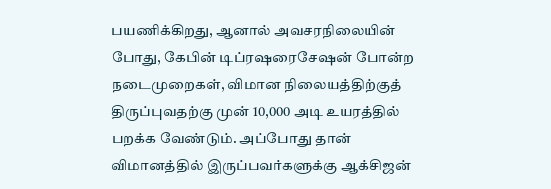பயணிக்கிறது, ஆனால் அவசரநிலையின் போது, கேபின் டிப்ரஷரைசேஷன் போன்ற நடைமுறைகள், விமான நிலையத்திற்குத் திருப்புவதற்கு முன் 10,000 அடி உயரத்தில் பறக்க வேண்டும். அப்போது தான் விமானத்தில் இருப்பவர்களுக்கு ஆக்சிஜன்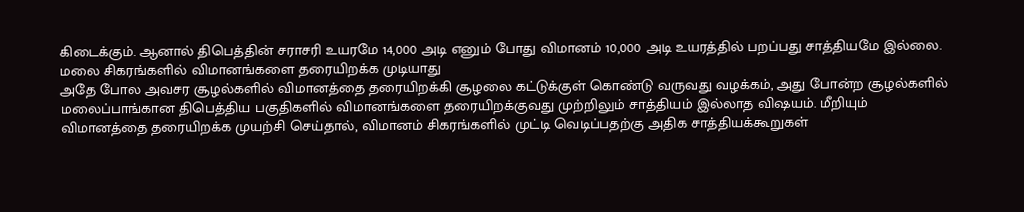கிடைக்கும். ஆனால் திபெத்தின் சராசரி உயரமே 14,000 அடி எனும் போது விமானம் 10,000 அடி உயரத்தில் பறப்பது சாத்தியமே இல்லை.
மலை சிகரங்களில் விமானங்களை தரையிறக்க முடியாது
அதே போல அவசர சூழல்களில் விமானத்தை தரையிறக்கி சூழலை கட்டுக்குள் கொண்டு வருவது வழக்கம், அது போன்ற சூழல்களில் மலைப்பாங்கான திபெத்திய பகுதிகளில் விமானங்களை தரையிறக்குவது முற்றிலும் சாத்தியம் இல்லாத விஷயம். மீறியும் விமானத்தை தரையிறக்க முயற்சி செய்தால், விமானம் சிகரங்களில் முட்டி வெடிப்பதற்கு அதிக சாத்தியக்கூறுகள்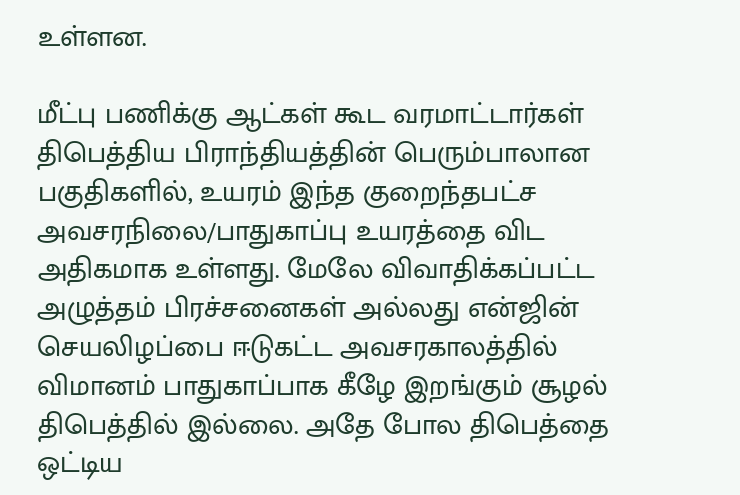உள்ளன.

மீட்பு பணிக்கு ஆட்கள் கூட வரமாட்டார்கள்
திபெத்திய பிராந்தியத்தின் பெரும்பாலான பகுதிகளில், உயரம் இந்த குறைந்தபட்ச அவசரநிலை/பாதுகாப்பு உயரத்தை விட அதிகமாக உள்ளது. மேலே விவாதிக்கப்பட்ட அழுத்தம் பிரச்சனைகள் அல்லது என்ஜின் செயலிழப்பை ஈடுகட்ட அவசரகாலத்தில் விமானம் பாதுகாப்பாக கீழே இறங்கும் சூழல் திபெத்தில் இல்லை. அதே போல திபெத்தை ஒட்டிய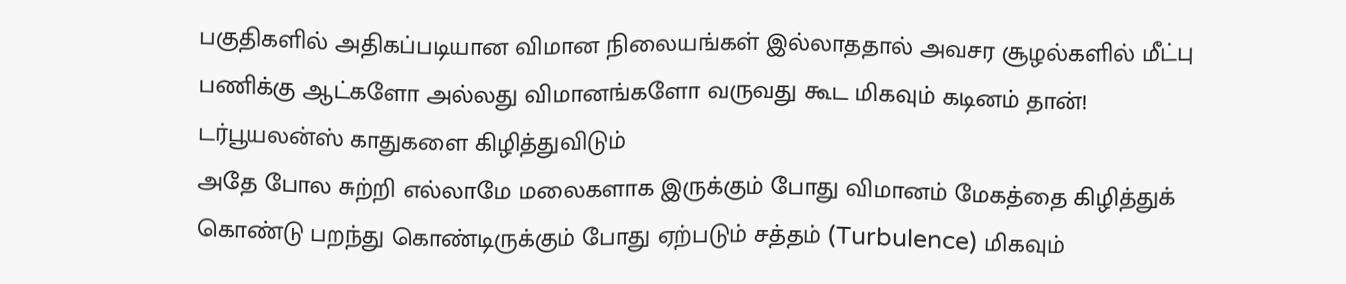பகுதிகளில் அதிகப்படியான விமான நிலையங்கள் இல்லாததால் அவசர சூழல்களில் மீட்பு பணிக்கு ஆட்களோ அல்லது விமானங்களோ வருவது கூட மிகவும் கடினம் தான்!
டர்பூயலன்ஸ் காதுகளை கிழித்துவிடும்
அதே போல சுற்றி எல்லாமே மலைகளாக இருக்கும் போது விமானம் மேகத்தை கிழித்துக் கொண்டு பறந்து கொண்டிருக்கும் போது ஏற்படும் சத்தம் (Turbulence) மிகவும்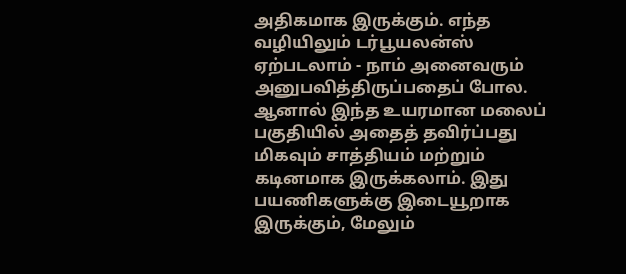அதிகமாக இருக்கும். எந்த வழியிலும் டர்பூயலன்ஸ் ஏற்படலாம் - நாம் அனைவரும் அனுபவித்திருப்பதைப் போல. ஆனால் இந்த உயரமான மலைப் பகுதியில் அதைத் தவிர்ப்பது மிகவும் சாத்தியம் மற்றும் கடினமாக இருக்கலாம். இது பயணிகளுக்கு இடையூறாக இருக்கும், மேலும்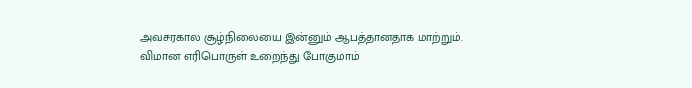அவசரகால சூழ்நிலையை இன்னும் ஆபத்தானதாக மாற்றும்.
விமான எரிபொருள் உறைந்து போகுமாம்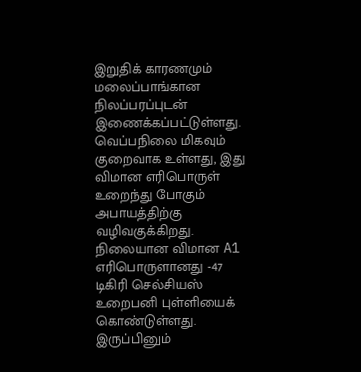இறுதிக் காரணமும் மலைப்பாங்கான நிலப்பரப்புடன் இணைக்கப்பட்டுள்ளது. வெப்பநிலை மிகவும் குறைவாக உள்ளது, இது விமான எரிபொருள் உறைந்து போகும் அபாயத்திற்கு வழிவகுக்கிறது. நிலையான விமான A1 எரிபொருளானது -47 டிகிரி செல்சியஸ் உறைபனி புள்ளியைக் கொண்டுள்ளது. இருப்பினும்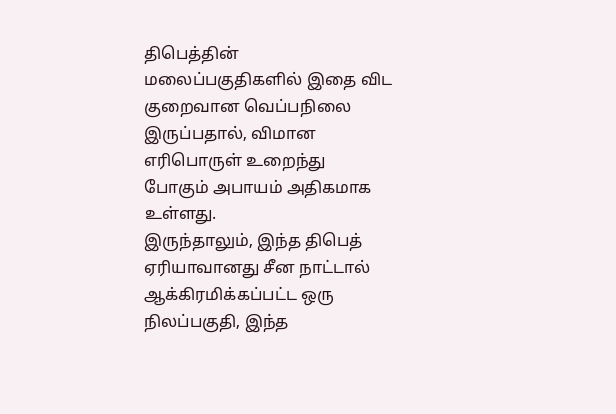திபெத்தின் மலைப்பகுதிகளில் இதை விட குறைவான வெப்பநிலை இருப்பதால், விமான எரிபொருள் உறைந்து போகும் அபாயம் அதிகமாக உள்ளது.
இருந்தாலும், இந்த திபெத் ஏரியாவானது சீன நாட்டால் ஆக்கிரமிக்கப்பட்ட ஒரு நிலப்பகுதி, இந்த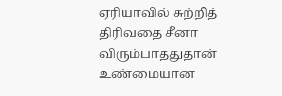ஏரியாவில் சுற்றித் திரிவதை சீனா விரும்பாததுதான் உண்மையான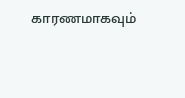காரணமாகவும்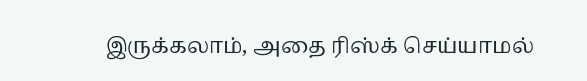இருக்கலாம், அதை ரிஸ்க் செய்யாமல்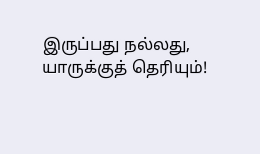இருப்பது நல்லது, யாருக்குத் தெரியும்!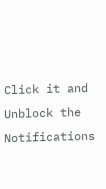Click it and Unblock the Notifications